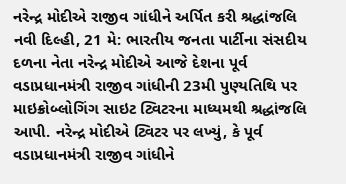નરેન્દ્ર મોદીએ રાજીવ ગાંધીને અર્પિત કરી શ્રદ્ધાંજલિ
નવી દિલ્હી, 21 મે: ભારતીય જનતા પાર્ટીના સંસદીય દળના નેતા નરેન્દ્ર મોદીએ આજે દેશના પૂર્વ વડાપ્રધાનમંત્રી રાજીવ ગાંધીની 23મી પુણ્યતિથિ પર માઇક્રોબ્લોગિંગ સાઇટ ટ્વિટરના માધ્યમથી શ્રદ્ધાંજલિ આપી. નરેન્દ્ર મોદીએ ટ્વિટર પર લખ્યું, કે પૂર્વ વડાપ્રધાનમંત્રી રાજીવ ગાંધીને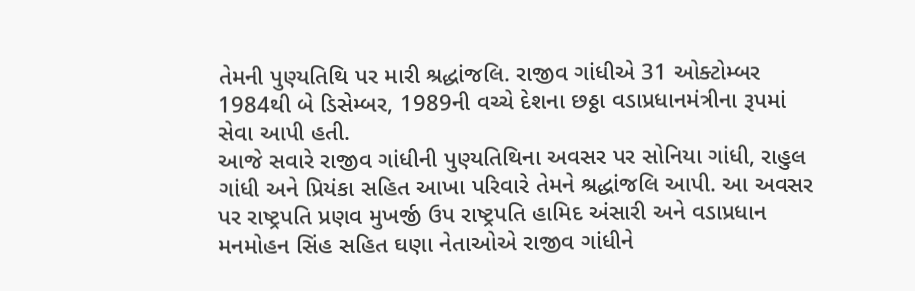તેમની પુણ્યતિથિ પર મારી શ્રદ્ધાંજલિ. રાજીવ ગાંધીએ 31 ઓક્ટોમ્બર 1984થી બે ડિસેમ્બર, 1989ની વચ્ચે દેશના છઠ્ઠા વડાપ્રધાનમંત્રીના રૂપમાં સેવા આપી હતી.
આજે સવારે રાજીવ ગાંધીની પુણ્યતિથિના અવસર પર સોનિયા ગાંધી, રાહુલ ગાંધી અને પ્રિયંકા સહિત આખા પરિવારે તેમને શ્રદ્ધાંજલિ આપી. આ અવસર પર રાષ્ટ્રપતિ પ્રણવ મુખર્જી ઉપ રાષ્ટ્રપતિ હામિદ અંસારી અને વડાપ્રધાન મનમોહન સિંહ સહિત ઘણા નેતાઓએ રાજીવ ગાંધીને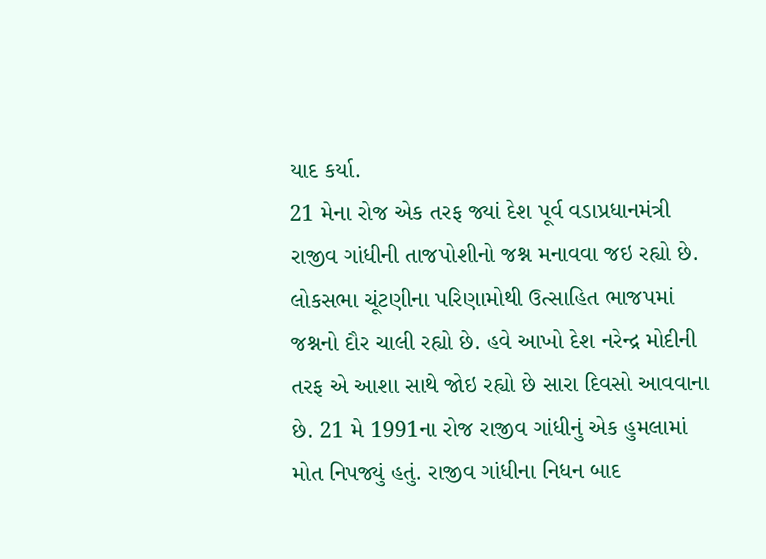યાદ કર્યા.
21 મેના રોજ એક તરફ જ્યાં દેશ પૂર્વ વડાપ્રધાનમંત્રી રાજીવ ગાંધીની તાજપોશીનો જશ્ન મનાવવા જઇ રહ્યો છે. લોકસભા ચૂંટણીના પરિણામોથી ઉત્સાહિત ભાજપમાં જશ્નનો દૌર ચાલી રહ્યો છે. હવે આખો દેશ નરેન્દ્ર મોદીની તરફ એ આશા સાથે જોઇ રહ્યો છે સારા દિવસો આવવાના છે. 21 મે 1991ના રોજ રાજીવ ગાંધીનું એક હુમલામાં મોત નિપજ્યું હતું. રાજીવ ગાંધીના નિધન બાદ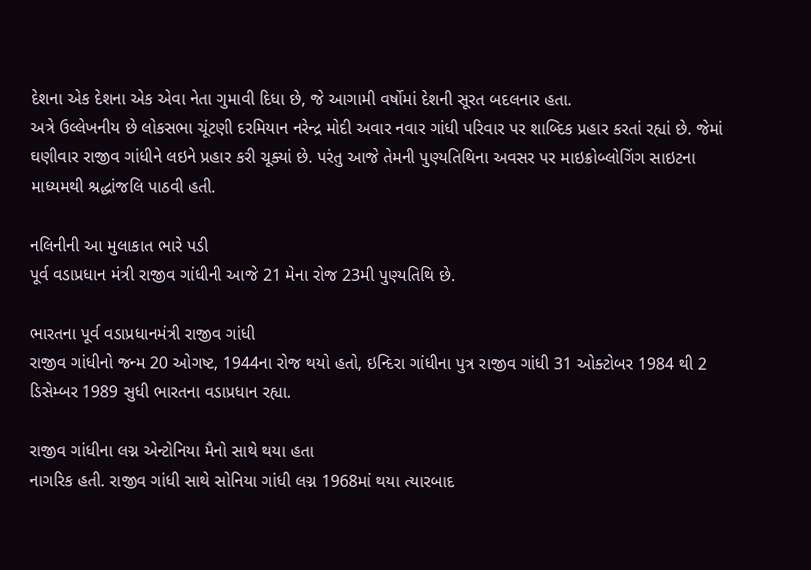દેશના એક દેશના એક એવા નેતા ગુમાવી દિધા છે, જે આગામી વર્ષોમાં દેશની સૂરત બદલનાર હતા.
અત્રે ઉલ્લેખનીય છે લોકસભા ચૂંટણી દરમિયાન નરેન્દ્ર મોદી અવાર નવાર ગાંધી પરિવાર પર શાબ્દિક પ્રહાર કરતાં રહ્યાં છે. જેમાં ઘણીવાર રાજીવ ગાંધીને લઇને પ્રહાર કરી ચૂક્યાં છે. પરંતુ આજે તેમની પુણ્યતિથિના અવસર પર માઇક્રોબ્લોગિંગ સાઇટના માધ્યમથી શ્રદ્ધાંજલિ પાઠવી હતી.

નલિનીની આ મુલાકાત ભારે પડી
પૂર્વ વડાપ્રધાન મંત્રી રાજીવ ગાંધીની આજે 21 મેના રોજ 23મી પુણ્યતિથિ છે.

ભારતના પૂર્વ વડાપ્રધાનમંત્રી રાજીવ ગાંધી
રાજીવ ગાંધીનો જન્મ 20 ઓગષ્ટ, 1944ના રોજ થયો હતો, ઇન્દિરા ગાંધીના પુત્ર રાજીવ ગાંધી 31 ઓક્ટોબર 1984 થી 2 ડિસેમ્બર 1989 સુધી ભારતના વડાપ્રધાન રહ્યા.

રાજીવ ગાંધીના લગ્ન એન્ટોનિયા મૈનો સાથે થયા હતા
નાગરિક હતી. રાજીવ ગાંધી સાથે સોનિયા ગાંધી લગ્ન 1968માં થયા ત્યારબાદ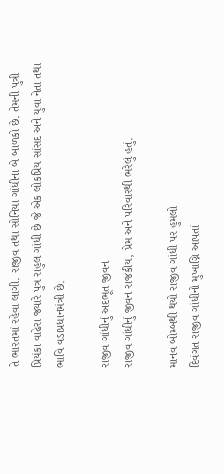તે ભારતમાં રહેવા લાગી. રાજીવ તથા સોનિયા ગાંધીના બે બાળકો છે. તેમની પુત્રી પ્રિયંકા વાઢેરા જ્યારે પુત્ર રાહુલ ગાંધી છે જે એક લોકપ્રિય સાંસદ અને યુવા નેતા તથા ભાવિ વડાપ્રધાનમંત્રી છે.

રાજીવ ગાંધીનું અદભૂત જીવન
રાજીવ ગાંધીનું જીવન રાજકીય, પ્રેમ અને પરિવારથી ભરેલું હતું.

માનવ બોમ્બથી થયો રાજીવ ગાંધી પર હુમલો
દિવંગત રાજીવ ગાંધીનો મુખાગ્નિ આપતાં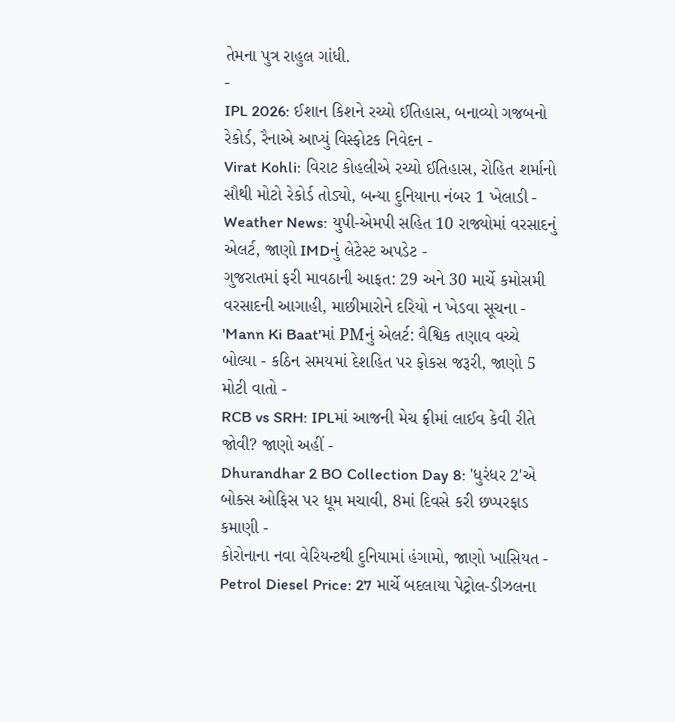તેમના પુત્ર રાહુલ ગાંધી.
-
IPL 2026: ઈશાન કિશને રચ્યો ઈતિહાસ, બનાવ્યો ગજબનો રેકોર્ડ, રૈનાએ આપ્યું વિસ્ફોટક નિવેદન -
Virat Kohli: વિરાટ કોહલીએ રચ્યો ઈતિહાસ, રોહિત શર્માનો સૌથી મોટો રેકોર્ડ તોડ્યો, બન્યા દુનિયાના નંબર 1 ખેલાડી -
Weather News: યુપી-એમપી સહિત 10 રાજ્યોમાં વરસાદનું એલર્ટ, જાણો IMDનું લેટેસ્ટ અપડેટ -
ગુજરાતમાં ફરી માવઠાની આફત: 29 અને 30 માર્ચે કમોસમી વરસાદની આગાહી, માછીમારોને દરિયો ન ખેડવા સૂચના -
'Mann Ki Baat'માં PMનું એલર્ટ: વૈશ્વિક તણાવ વચ્ચે બોલ્યા - કઠિન સમયમાં દેશહિત પર ફોકસ જરૂરી, જાણો 5 મોટી વાતો -
RCB vs SRH: IPLમાં આજની મેચ ફ્રીમાં લાઈવ કેવી રીતે જોવી? જાણો અહીં -
Dhurandhar 2 BO Collection Day 8: 'ધુરંધર 2'એ બોક્સ ઓફિસ પર ધૂમ મચાવી, 8માં દિવસે કરી છપ્પરફાડ કમાણી -
કોરોનાના નવા વેરિયન્ટથી દુનિયામાં હંગામો, જાણો ખાસિયત -
Petrol Diesel Price: 27 માર્ચે બદલાયા પેટ્રોલ-ડીઝલના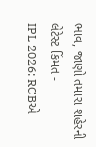ભાવ, જાણો તમારા શહેરની લેટેસ્ટ કિંમત -
IPL 2026: RCBએ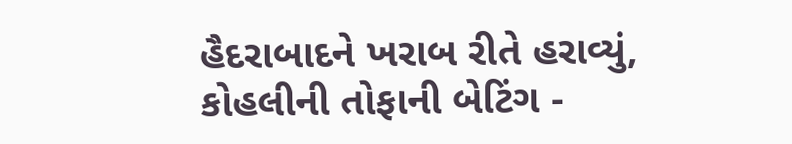હૈદરાબાદને ખરાબ રીતે હરાવ્યું, કોહલીની તોફાની બેટિંગ -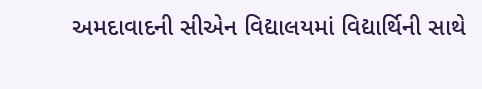અમદાવાદની સીએન વિદ્યાલયમાં વિદ્યાર્થિની સાથે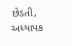છેડતી, અધ્યાપક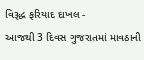વિરૂદ્ધ ફરિયાદ દાખલ -
આજથી 3 દિવસ ગુજરાતમાં માવઠાની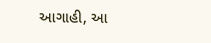આગાહી, આ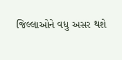જિલ્લાઓને વધુ અસર થશે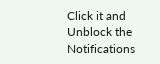Click it and Unblock the Notifications